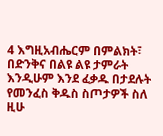4 እግዚአብሔርም በምልክት፣ በድንቅና በልዩ ልዩ ታምራት እንዲሁም እንደ ፈቃዱ በታደሉት የመንፈስ ቅዱስ ስጦታዎች ስለ ዚሁ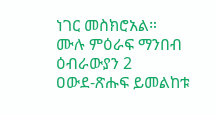ነገር መስክሮአል።
ሙሉ ምዕራፍ ማንበብ ዕብራውያን 2
ዐውደ-ጽሑፍ ይመልከቱ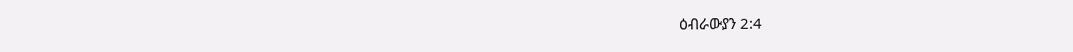ዕብራውያን 2:4